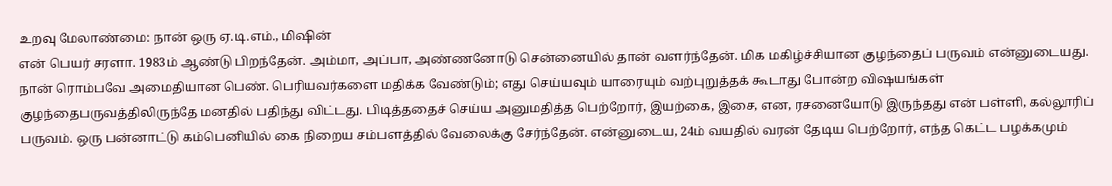உறவு மேலாண்மை: நான் ஒரு ஏ.டி.எம்., மிஷின்
என் பெயர் சரளா. 1983ம் ஆண்டு பிறந்தேன். அம்மா, அப்பா, அண்ணனோடு சென்னையில் தான் வளர்ந்தேன். மிக மகிழ்ச்சியான குழந்தைப் பருவம் என்னுடையது. நான் ரொம்பவே அமைதியான பெண். பெரியவர்களை மதிக்க வேண்டும்; எது செய்யவும் யாரையும் வற்புறுத்தக் கூடாது போன்ற விஷயங்கள் குழந்தைபருவத்திலிருந்தே மனதில் பதிந்து விட்டது. பிடித்ததைச் செய்ய அனுமதித்த பெற்றோர், இயற்கை, இசை, என, ரசனையோடு இருந்தது என் பள்ளி, கல்லூரிப் பருவம். ஒரு பன்னாட்டு கம்பெனியில் கை நிறைய சம்பளத்தில் வேலைக்கு சேர்ந்தேன். என்னுடைய, 24ம் வயதில் வரன் தேடிய பெற்றோர், எந்த கெட்ட பழக்கமும்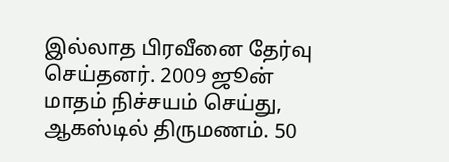இல்லாத பிரவீனை தேர்வு செய்தனர். 2009 ஜூன் மாதம் நிச்சயம் செய்து, ஆகஸ்டில் திருமணம். 50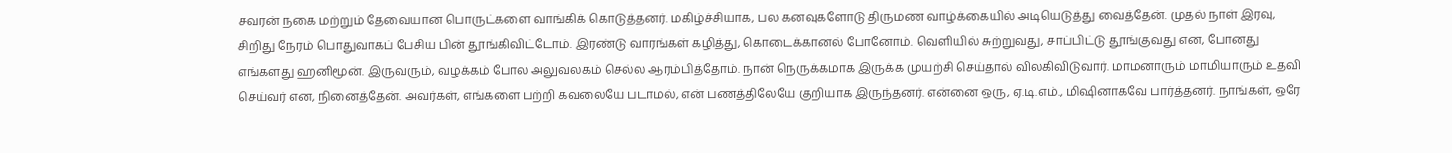சவரன் நகை மற்றும் தேவையான பொருட்களை வாங்கிக் கொடுத்தனர். மகிழ்ச்சியாக, பல கனவுகளோடு திருமண வாழ்க்கையில் அடியெடுத்து வைத்தேன். முதல் நாள் இரவு, சிறிது நேரம் பொதுவாகப் பேசிய பின் தூங்கிவிட்டோம். இரண்டு வாரங்கள் கழித்து, கொடைக்கானல் போனோம். வெளியில் சுற்றுவது, சாப்பிட்டு தூங்குவது என, போனது எங்களது ஹனிமூன். இருவரும், வழக்கம் போல அலுவலகம் செல்ல ஆரம்பித்தோம். நான் நெருக்கமாக இருக்க முயற்சி செய்தால் விலகிவிடுவார். மாமனாரும் மாமியாரும் உதவி செய்வர் என, நினைத்தேன். அவர்கள், எங்களை பற்றி கவலையே படாமல், என் பணத்திலேயே குறியாக இருந்தனர். என்னை ஒரு, ஏ.டி.எம்., மிஷினாகவே பார்த்தனர். நாங்கள், ஒரே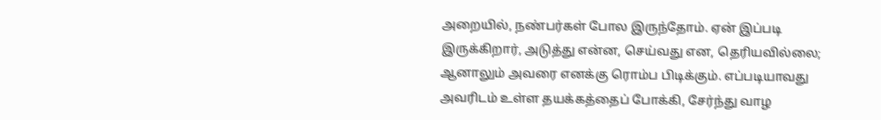அறையில், நண்பர்கள் போல இருந்தோம். ஏன் இப்படி இருக்கிறார், அடுத்து என்ன, செய்வது என, தெரியவில்லை; ஆனாலும் அவரை எனக்கு ரொம்ப பிடிக்கும். எப்படியாவது அவரிடம் உள்ள தயக்கத்தைப் போக்கி, சேர்ந்து வாழ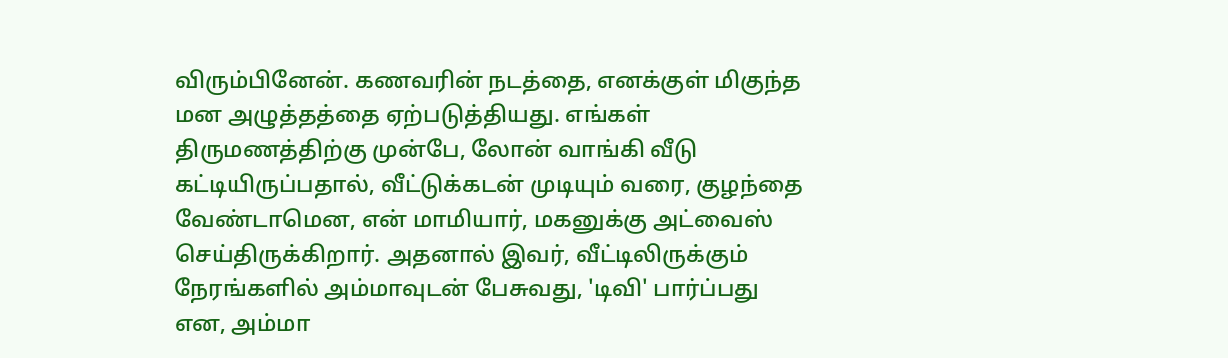விரும்பினேன். கணவரின் நடத்தை, எனக்குள் மிகுந்த மன அழுத்தத்தை ஏற்படுத்தியது. எங்கள் திருமணத்திற்கு முன்பே, லோன் வாங்கி வீடு கட்டியிருப்பதால், வீட்டுக்கடன் முடியும் வரை, குழந்தை வேண்டாமென, என் மாமியார், மகனுக்கு அட்வைஸ் செய்திருக்கிறார். அதனால் இவர், வீட்டிலிருக்கும் நேரங்களில் அம்மாவுடன் பேசுவது, 'டிவி' பார்ப்பது என, அம்மா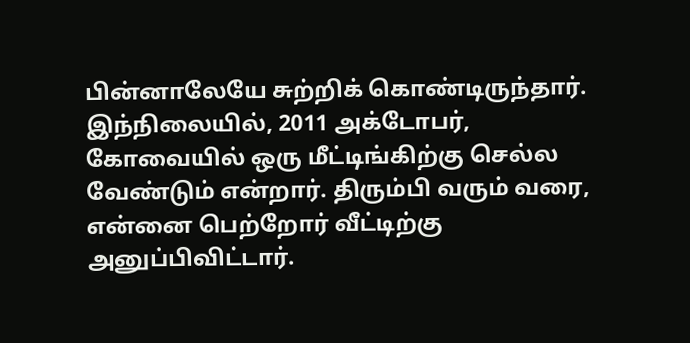பின்னாலேயே சுற்றிக் கொண்டிருந்தார். இந்நிலையில், 2011 அக்டோபர், கோவையில் ஒரு மீட்டிங்கிற்கு செல்ல வேண்டும் என்றார். திரும்பி வரும் வரை, என்னை பெற்றோர் வீட்டிற்கு அனுப்பிவிட்டார்.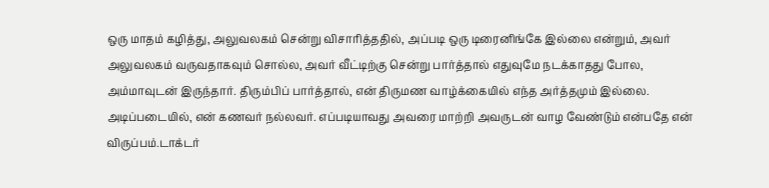ஒரு மாதம் கழித்து, அலுவலகம் சென்று விசாரித்ததில், அப்படி ஒரு டிரைனிங்கே இல்லை என்றும், அவர் அலுவலகம் வருவதாகவும் சொல்ல, அவர் வீட்டிற்கு சென்று பார்த்தால் எதுவுமே நடக்காதது போல, அம்மாவுடன் இருந்தார். திரும்பிப் பார்த்தால், என் திருமண வாழ்க்கையில் எந்த அர்த்தமும் இல்லை. அடிப்படையில், என் கணவர் நல்லவர். எப்படியாவது அவரை மாற்றி அவருடன் வாழ வேண்டும் என்பதே என் விருப்பம்.டாக்டர்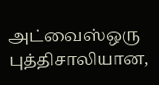அட்வைஸ்ஒரு புத்திசாலியான,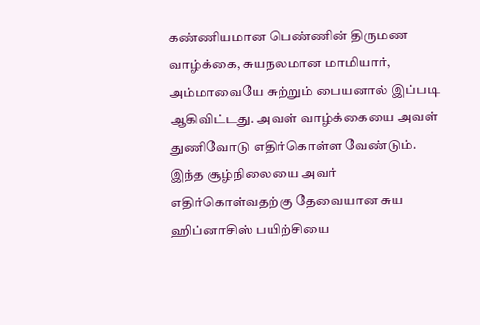கண்ணியமான பெண்ணின் திருமண வாழ்க்கை, சுயநலமான மாமியார், அம்மாவையே சுற்றும் பையனால் இப்படி ஆகிவிட்டது. அவள் வாழ்க்கையை அவள் துணிவோடு எதிர்கொள்ள வேண்டும். இந்த சூழ்நிலையை அவர் எதிர்கொள்வதற்கு தேவையான சுய ஹிப்னாசிஸ் பயிற்சியை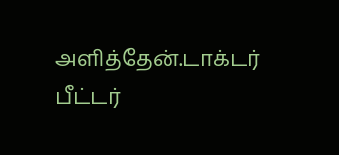அளித்தேன்.டாக்டர் பீட்டர்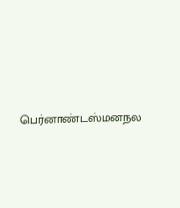பெர்னாண்டஸ்மனநல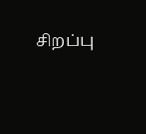சிறப்பு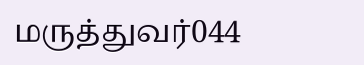மருத்துவர்044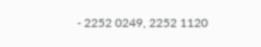- 2252 0249, 2252 1120